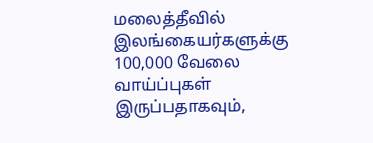மலைத்தீவில் இலங்கையர்களுக்கு 100,000 வேலை வாய்ப்புகள் இருப்பதாகவும்,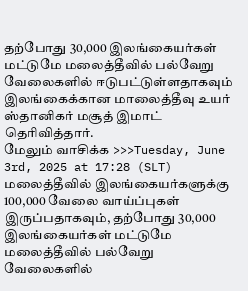தற்போது 30,000 இலங்கையர்கள் மட்டுமே மலைத்தீவில் பல்வேறு வேலைகளில் ஈடுபட்டுள்ளதாகவும் இலங்கைக்கான மாலைத்தீவு உயர் ஸ்தானிகர் மசூத் இமாட் தெரிவித்தார்.
மேலும் வாசிக்க >>>Tuesday, June 3rd, 2025 at 17:28 (SLT)
மலைத்தீவில் இலங்கையர்களுக்கு 100,000 வேலை வாய்ப்புகள் இருப்பதாகவும், தற்போது 30,000 இலங்கையர்கள் மட்டுமே மலைத்தீவில் பல்வேறு வேலைகளில்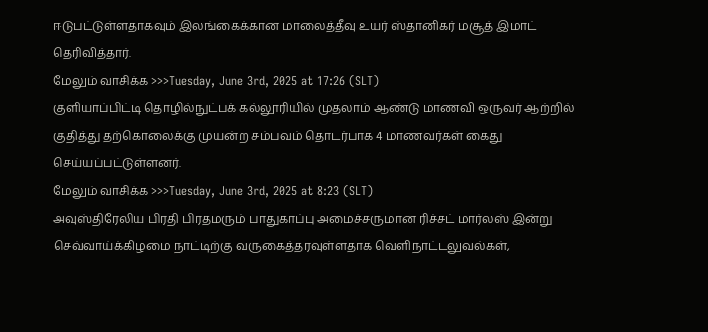ஈடுபட்டுள்ளதாகவும் இலங்கைக்கான மாலைத்தீவு உயர் ஸ்தானிகர் மசூத் இமாட் தெரிவித்தார்.
மேலும் வாசிக்க >>>Tuesday, June 3rd, 2025 at 17:26 (SLT)
குளியாப்பிட்டி தொழில்நுட்பக் கல்லூரியில் முதலாம் ஆண்டு மாணவி ஒருவர் ஆற்றில் குதித்து தற்கொலைக்கு முயன்ற சம்பவம் தொடர்பாக 4 மாணவர்கள் கைது செய்யப்பட்டுள்ளனர்.
மேலும் வாசிக்க >>>Tuesday, June 3rd, 2025 at 8:23 (SLT)
அவுஸ்திரேலிய பிரதி பிரதமரும் பாதுகாப்பு அமைச்சருமான ரிச்சட் மார்லஸ் இன்று செவ்வாய்க்கிழமை நாட்டிற்கு வருகைத்தரவுள்ளதாக வெளிநாட்டலுவல்கள்,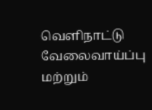வெளிநாட்டு வேலைவாய்ப்பு மற்றும்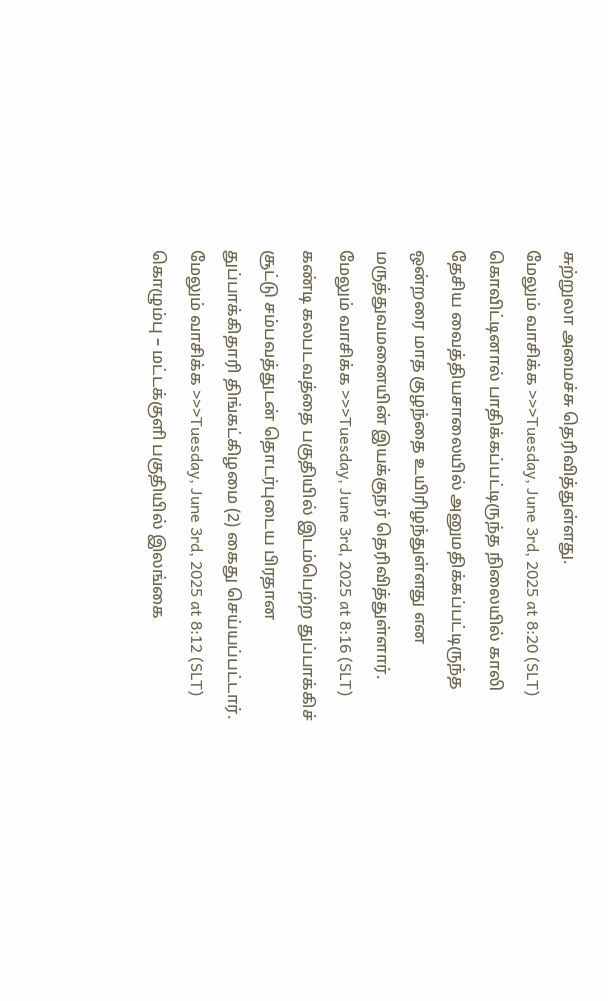சுற்றுலா அமைச்சு தெரிவித்துள்ளது.
மேலும் வாசிக்க >>>Tuesday, June 3rd, 2025 at 8:20 (SLT)
கொவிட்டினால் பாதிக்கப்பட்டிருந்த நிலையில் காலி தேசிய வைத்தியசாலையில் அனுமதிக்கப்பட்டிருந்த ஒன்றரை மாத குழந்தை உயிரிழந்துள்ளது என மருத்துவமனையின் இயக்குநர் தெரிவித்துள்ளார்.
மேலும் வாசிக்க >>>Tuesday, June 3rd, 2025 at 8:16 (SLT)
கண்டி கலபடவத்தை பகுதியில் இடம்பெற்ற துப்பாக்கிச் சூட்டு சம்பவத்துடன் தொடர்புடைய பிரதான துப்பாக்கிதாரி திங்கட்கிழமை (2) கைது செய்யப்பட்டார்.
மேலும் வாசிக்க >>>Tuesday, June 3rd, 2025 at 8:12 (SLT)
கொழும்பு – மட்டக்குளி பகுதியில் இலங்கை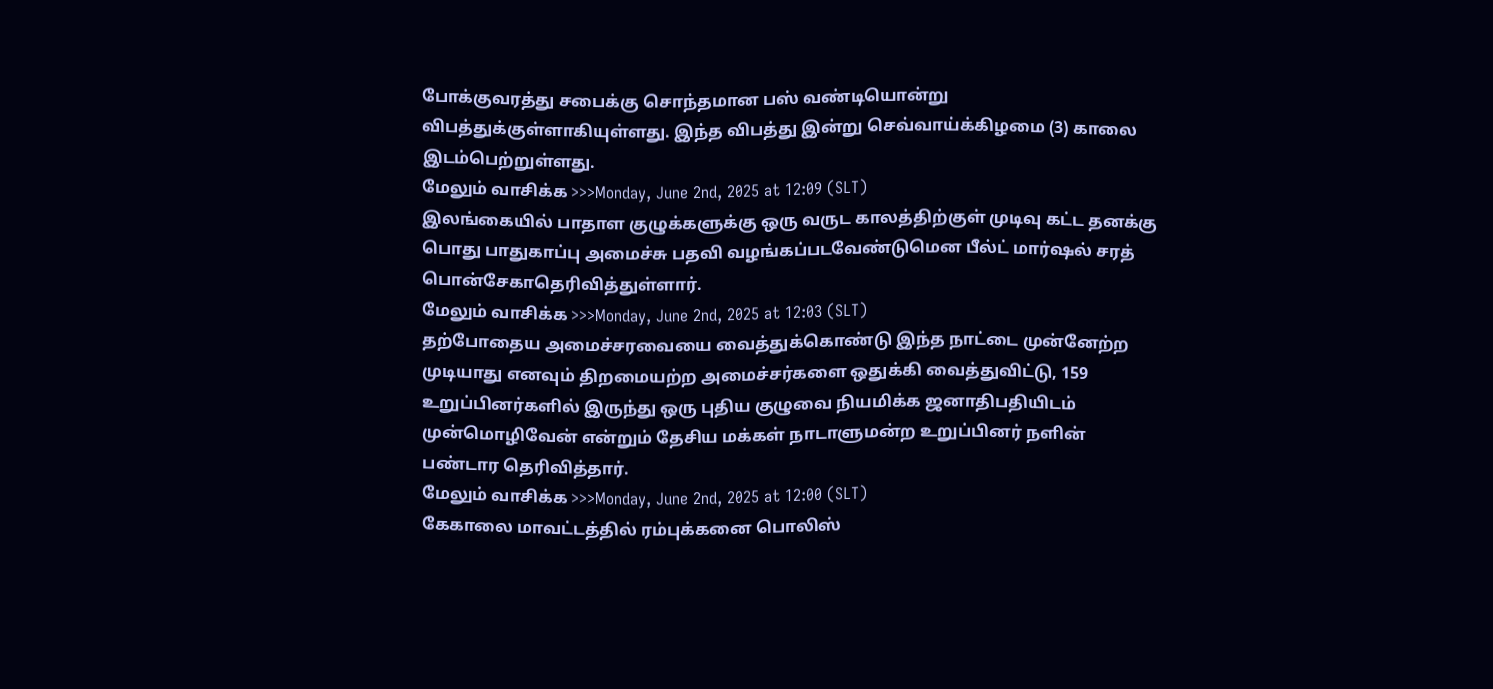போக்குவரத்து சபைக்கு சொந்தமான பஸ் வண்டியொன்று விபத்துக்குள்ளாகியுள்ளது. இந்த விபத்து இன்று செவ்வாய்க்கிழமை (3) காலை இடம்பெற்றுள்ளது.
மேலும் வாசிக்க >>>Monday, June 2nd, 2025 at 12:09 (SLT)
இலங்கையில் பாதாள குழுக்களுக்கு ஒரு வருட காலத்திற்குள் முடிவு கட்ட தனக்கு பொது பாதுகாப்பு அமைச்சு பதவி வழங்கப்படவேண்டுமென பீல்ட் மார்ஷல் சரத் பொன்சேகாதெரிவித்துள்ளார்.
மேலும் வாசிக்க >>>Monday, June 2nd, 2025 at 12:03 (SLT)
தற்போதைய அமைச்சரவையை வைத்துக்கொண்டு இந்த நாட்டை முன்னேற்ற முடியாது எனவும் திறமையற்ற அமைச்சர்களை ஒதுக்கி வைத்துவிட்டு, 159 உறுப்பினர்களில் இருந்து ஒரு புதிய குழுவை நியமிக்க ஜனாதிபதியிடம் முன்மொழிவேன் என்றும் தேசிய மக்கள் நாடாளுமன்ற உறுப்பினர் நளின் பண்டார தெரிவித்தார்.
மேலும் வாசிக்க >>>Monday, June 2nd, 2025 at 12:00 (SLT)
கேகாலை மாவட்டத்தில் ரம்புக்கனை பொலிஸ்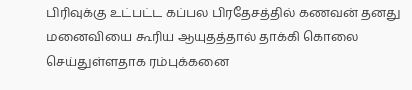பிரிவுக்கு உட்பட்ட கப்பல பிரதேசத்தில் கணவன் தனது மனைவியை கூரிய ஆயுதத்தால் தாக்கி கொலை செய்துள்ளதாக ரம்புக்கனை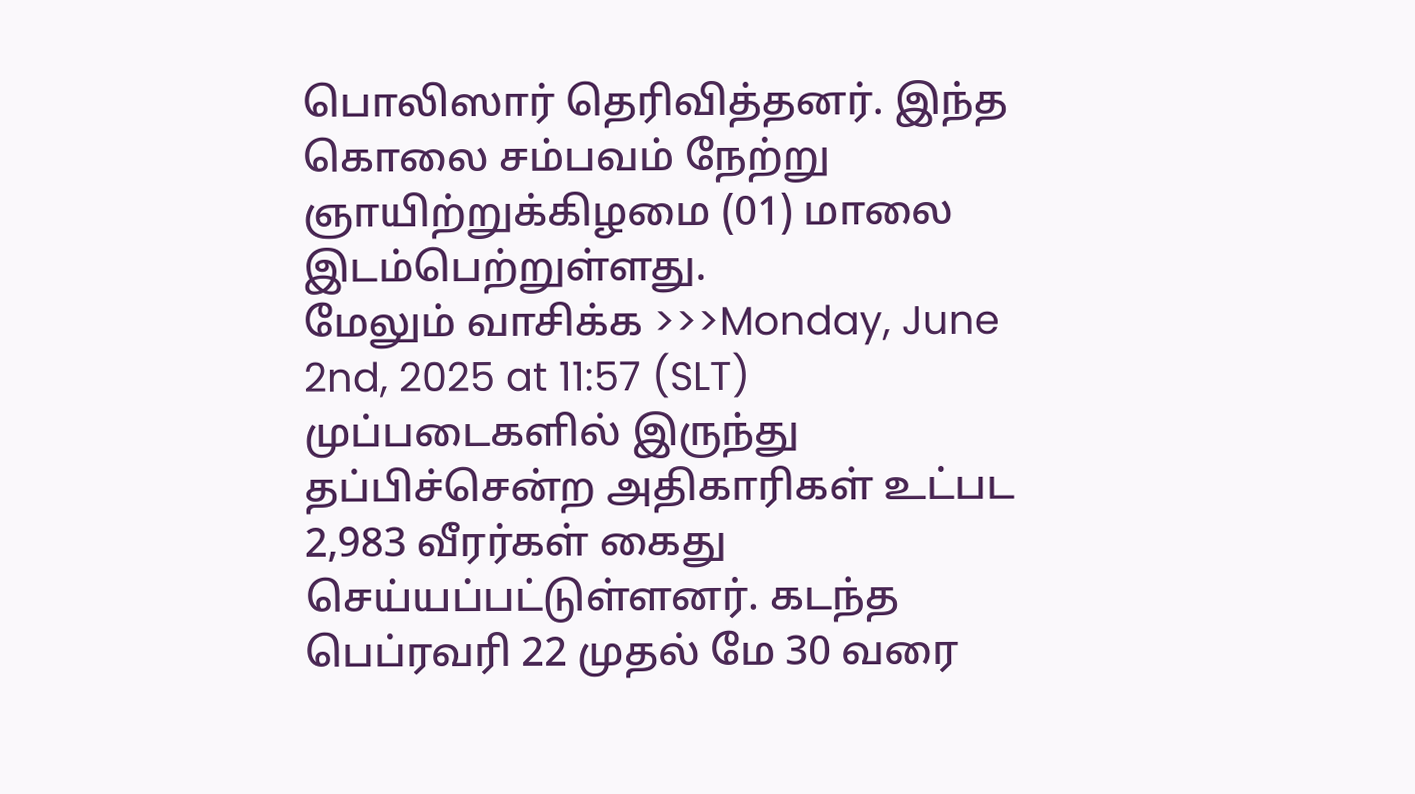பொலிஸார் தெரிவித்தனர். இந்த கொலை சம்பவம் நேற்று ஞாயிற்றுக்கிழமை (01) மாலை இடம்பெற்றுள்ளது.
மேலும் வாசிக்க >>>Monday, June 2nd, 2025 at 11:57 (SLT)
முப்படைகளில் இருந்து தப்பிச்சென்ற அதிகாரிகள் உட்பட 2,983 வீரர்கள் கைது செய்யப்பட்டுள்ளனர். கடந்த பெப்ரவரி 22 முதல் மே 30 வரை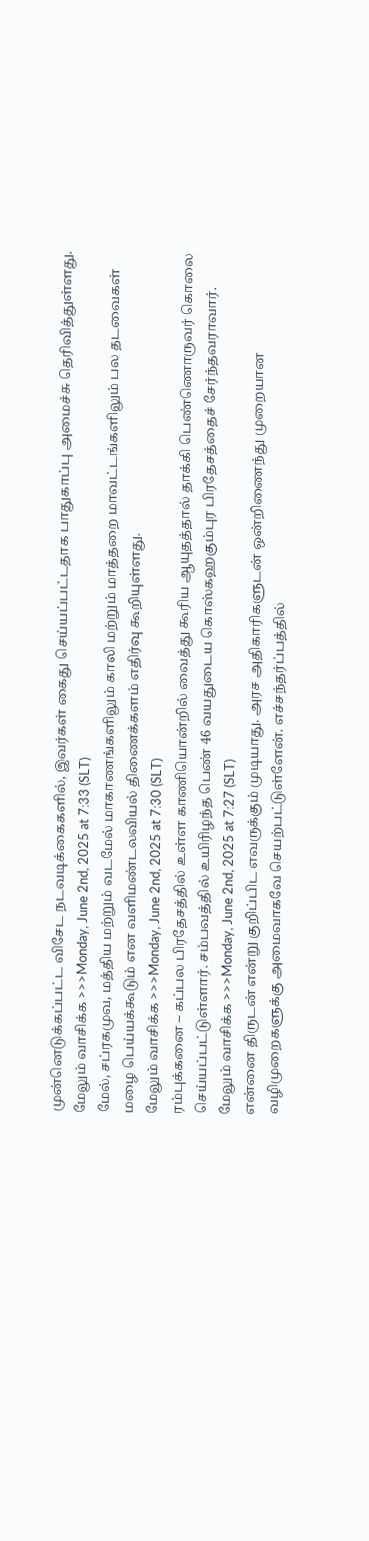முன்னெடுக்கப்பட்ட விசேட நடவடிக்கைகளில், இவர்கள் கைது செய்யப்பட்டதாக பாதுகாப்பு அமைச்சு தெரிவித்துள்ளது.
மேலும் வாசிக்க >>>Monday, June 2nd, 2025 at 7:33 (SLT)
மேல், சப்ரகமுவ, மத்திய மற்றும் வடமேல் மாகாணங்களிலும் காலி மற்றும் மாத்தறை மாவட்டங்களிலும் பல தடவைகள் மழை பெய்யக்கூடும் என வளிமண்டலவியல் திணைக்களம் எதிர்வு கூறியுள்ளது.
மேலும் வாசிக்க >>>Monday, June 2nd, 2025 at 7:30 (SLT)
ரம்புக்கனை – கப்பல பிரதேசத்தில் உள்ள காணியொன்றில் வைத்து கூரிய ஆயுதத்தால் தாக்கி பெண்ணொருவர் கொலை செய்யப்பட்டுள்ளார். சம்பவத்தில் உயிரிழந்த பெண் 46 வயதுடைய கொஸ்கஹகும்புர பிரதேசத்தைச் சேர்ந்தவராவார்.
மேலும் வாசிக்க >>>Monday, June 2nd, 2025 at 7:27 (SLT)
என்னை திருடன் என்று குறிப்பிட எவருக்கும் முடியாது. அரச அதிகாரிகளுடன் ஒன்றிணைந்து முறையான வழிமுறைகளுக்கு அமைவாகவே செயற்பட்டுள்ளேன். எச்சந்தர்ப்பத்தில்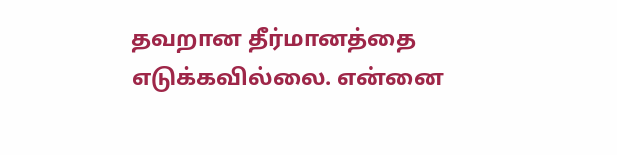தவறான தீர்மானத்தை எடுக்கவில்லை. என்னை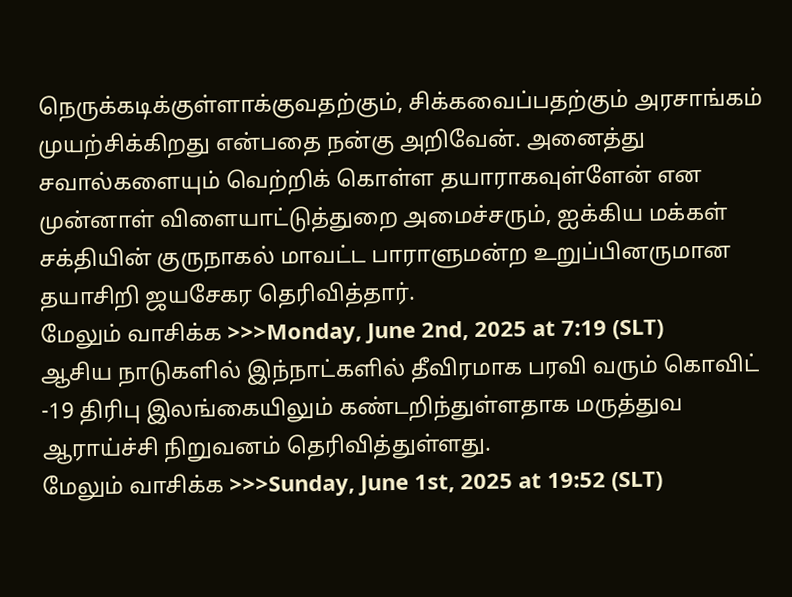நெருக்கடிக்குள்ளாக்குவதற்கும், சிக்கவைப்பதற்கும் அரசாங்கம் முயற்சிக்கிறது என்பதை நன்கு அறிவேன். அனைத்து சவால்களையும் வெற்றிக் கொள்ள தயாராகவுள்ளேன் என முன்னாள் விளையாட்டுத்துறை அமைச்சரும், ஐக்கிய மக்கள் சக்தியின் குருநாகல் மாவட்ட பாராளுமன்ற உறுப்பினருமான தயாசிறி ஜயசேகர தெரிவித்தார்.
மேலும் வாசிக்க >>>Monday, June 2nd, 2025 at 7:19 (SLT)
ஆசிய நாடுகளில் இந்நாட்களில் தீவிரமாக பரவி வரும் கொவிட் -19 திரிபு இலங்கையிலும் கண்டறிந்துள்ளதாக மருத்துவ ஆராய்ச்சி நிறுவனம் தெரிவித்துள்ளது.
மேலும் வாசிக்க >>>Sunday, June 1st, 2025 at 19:52 (SLT)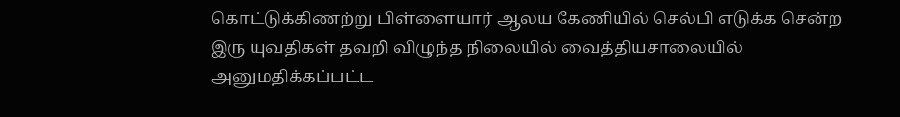கொட்டுக்கிணற்று பிள்ளையார் ஆலய கேணியில் செல்பி எடுக்க சென்ற இரு யுவதிகள் தவறி விழுந்த நிலையில் வைத்தியசாலையில் அனுமதிக்கப்பட்ட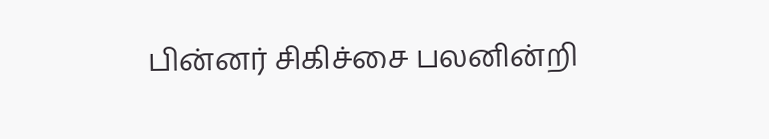பின்னர் சிகிச்சை பலனின்றி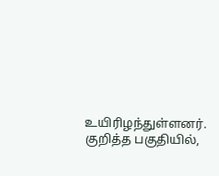உயிரிழந்துள்ளனர். குறித்த பகுதியில்,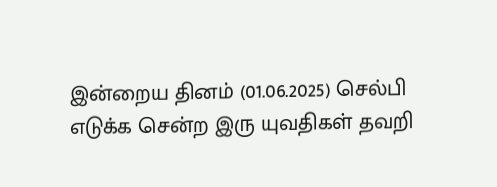இன்றைய தினம் (01.06.2025) செல்பி எடுக்க சென்ற இரு யுவதிகள் தவறி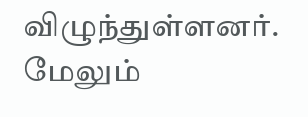விழுந்துள்ளனர்.
மேலும்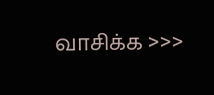வாசிக்க >>>